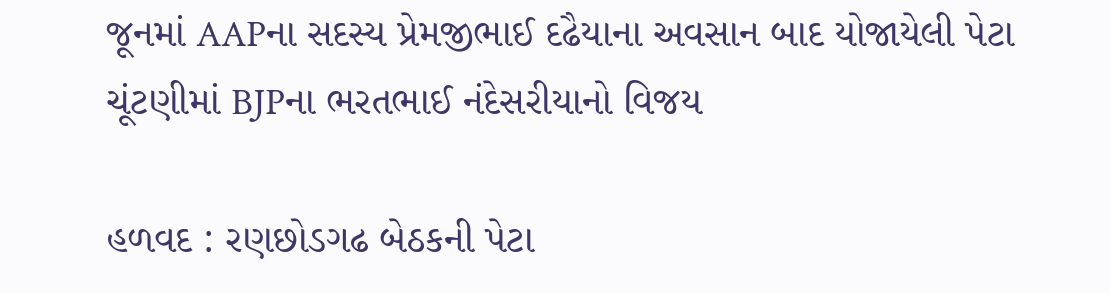જૂનમાં AAPના સદસ્ય પ્રેમજીભાઈ દઢૈયાના અવસાન બાદ યોજાયેલી પેટા ચૂંટણીમાં BJPના ભરતભાઈ નંદેસરીયાનો વિજય

હળવદ : રણછોડગઢ બેઠકની પેટા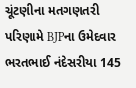ચૂંટણીના મતગણતરી પરિણામે BJPના ઉમેદવાર ભરતભાઈ નંદેસરીયા 145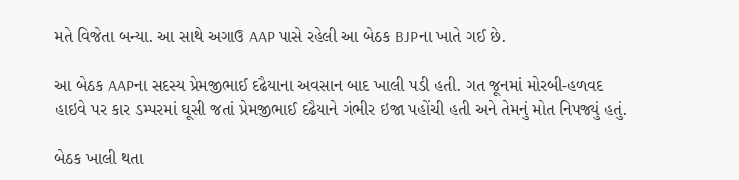મતે વિજેતા બન્યા. આ સાથે અગાઉ AAP પાસે રહેલી આ બેઠક BJPના ખાતે ગઈ છે.

આ બેઠક AAPના સદસ્ય પ્રેમજીભાઈ દઢૈયાના અવસાન બાદ ખાલી પડી હતી. ગત જૂનમાં મોરબી-હળવદ હાઇવે પર કાર ડમ્પરમાં ઘૂસી જતાં પ્રેમજીભાઈ દઢૈયાને ગંભીર ઇજા પહોંચી હતી અને તેમનું મોત નિપજ્યું હતું.

બેઠક ખાલી થતા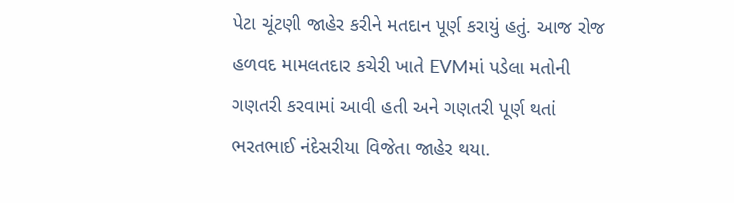પેટા ચૂંટણી જાહેર કરીને મતદાન પૂર્ણ કરાયું હતું. આજ રોજ હળવદ મામલતદાર કચેરી ખાતે EVMમાં પડેલા મતોની ગણતરી કરવામાં આવી હતી અને ગણતરી પૂર્ણ થતાં ભરતભાઈ નંદેસરીયા વિજેતા જાહેર થયા.